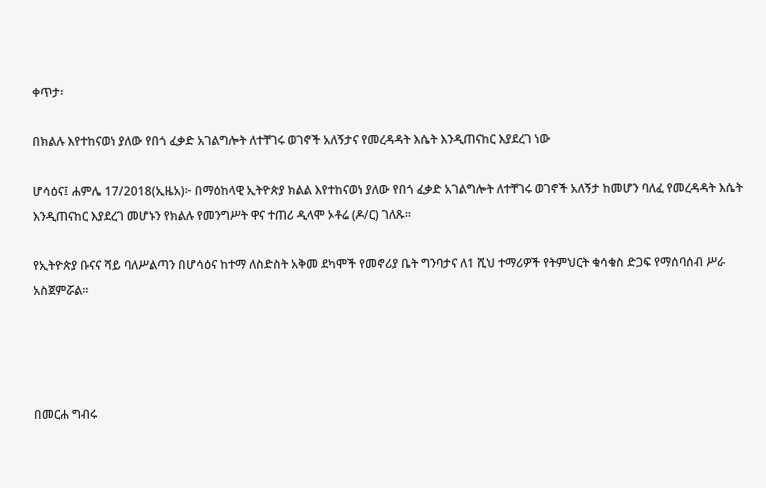ቀጥታ፡

በክልሉ እየተከናወነ ያለው የበጎ ፈቃድ አገልግሎት ለተቸገሩ ወገኖች አለኝታና የመረዳዳት እሴት እንዲጠናከር እያደረገ ነው

ሆሳዕና፤ ሐምሌ 17/2018(ኢዜአ)፦ በማዕከላዊ ኢትዮጵያ ክልል እየተከናወነ ያለው የበጎ ፈቃድ አገልግሎት ለተቸገሩ ወገኖች አለኝታ ከመሆን ባለፈ የመረዳዳት እሴት እንዲጠናከር እያደረገ መሆኑን የክልሉ የመንግሥት ዋና ተጠሪ ዲላሞ ኦቶሬ (ዶ/ር) ገለጹ።

የኢትዮጵያ ቡናና ሻይ ባለሥልጣን በሆሳዕና ከተማ ለስድስት አቅመ ደካሞች የመኖሪያ ቤት ግንባታና ለ1 ሺህ ተማሪዎች የትምህርት ቁሳቁስ ድጋፍ የማሰባሰብ ሥራ አስጀምሯል።




በመርሐ ግብሩ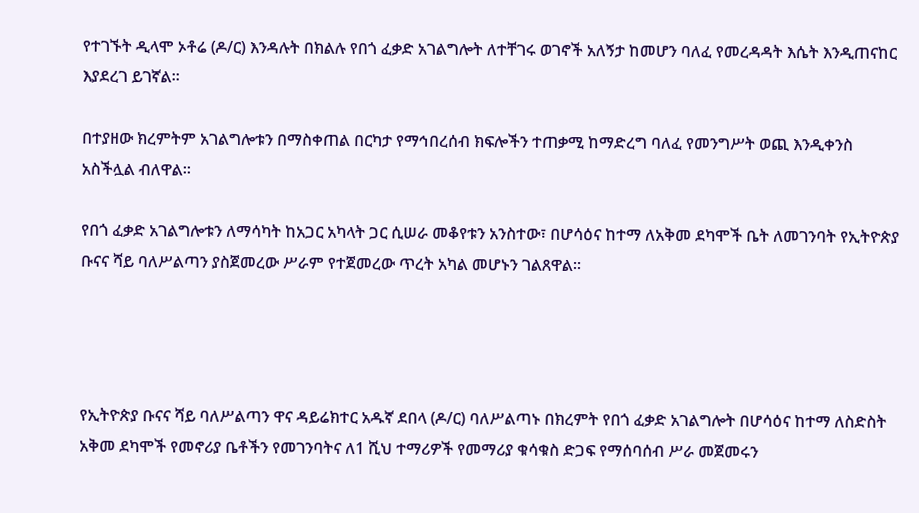የተገኙት ዲላሞ ኦቶሬ (ዶ/ር) እንዳሉት በክልሉ የበጎ ፈቃድ አገልግሎት ለተቸገሩ ወገኖች አለኝታ ከመሆን ባለፈ የመረዳዳት እሴት እንዲጠናከር እያደረገ ይገኛል።

በተያዘው ክረምትም አገልግሎቱን በማስቀጠል በርካታ የማኅበረሰብ ክፍሎችን ተጠቃሚ ከማድረግ ባለፈ የመንግሥት ወጪ እንዲቀንስ አስችሏል ብለዋል።

የበጎ ፈቃድ አገልግሎቱን ለማሳካት ከአጋር አካላት ጋር ሲሠራ መቆየቱን አንስተው፣ በሆሳዕና ከተማ ለአቅመ ደካሞች ቤት ለመገንባት የኢትዮጵያ ቡናና ሻይ ባለሥልጣን ያስጀመረው ሥራም የተጀመረው ጥረት አካል መሆኑን ገልጸዋል።




የኢትዮጵያ ቡናና ሻይ ባለሥልጣን ዋና ዳይሬክተር አዱኛ ደበላ (ዶ/ር) ባለሥልጣኑ በክረምት የበጎ ፈቃድ አገልግሎት በሆሳዕና ከተማ ለስድስት አቅመ ደካሞች የመኖሪያ ቤቶችን የመገንባትና ለ1 ሺህ ተማሪዎች የመማሪያ ቁሳቁስ ድጋፍ የማሰባሰብ ሥራ መጀመሩን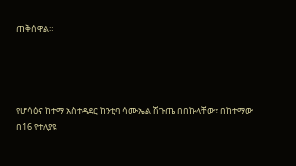ጠቅሰዋል።




የሆሳዕና ከተማ አስተዳደር ከንቲባ ሳሙኤል ሽጉጤ በበኩላቸው፣ በከተማው በ16 የተለያዩ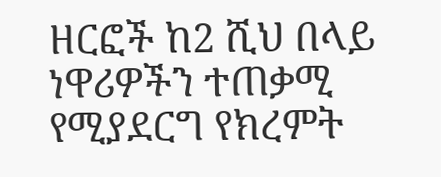ዘርፎች ከ2 ሺህ በላይ ነዋሪዎችን ተጠቃሚ የሚያደርግ የክረምት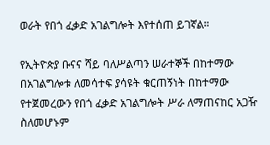ወራት የበጎ ፈቃድ አገልግሎት እየተሰጠ ይገኛል።

የኢትዮጵያ ቡናና ሻይ ባለሥልጣን ሠራተኞች በከተማው በአገልግሎቱ ለመሳተፍ ያሳዩት ቁርጠኝነት በከተማው የተጀመረውን የበጎ ፈቃድ አገልግሎት ሥራ ለማጠናከር አጋዥ ስለመሆኑም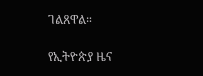ገልጸዋል።

የኢትዮጵያ ዜና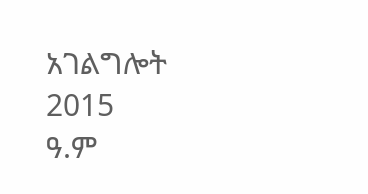አገልግሎት
2015
ዓ.ም